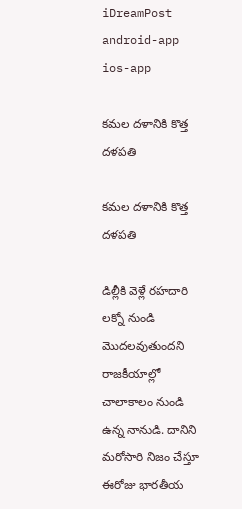iDreamPost
android-app
ios-app

కమల దళానికి కొత్త దళపతి

కమల దళానికి కొత్త దళపతి

డిల్లీకి వెళ్లే రహదారి లక్నో నుండి మొదలవుతుందని రాజకీయాల్లో చాలాకాలం నుండి ఉన్న నానుడి. దానిని మరోసారి నిజం చేస్తూ ఈరోజు భారతీయ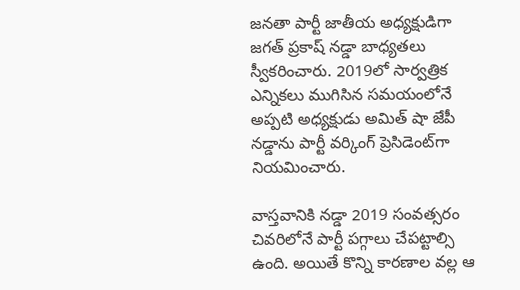జనతా పార్టీ జాతీయ అధ్యక్షుడిగా జగత్ ప్రకాష్ నడ్డా బాధ్యతలు స్వీకరించారు. 2019లో సార్వత్రిక ఎన్నికలు ముగిసిన సమయంలోనే అప్పటి అధ్యక్షుడు అమిత్ షా జేపీ నడ్డాను పార్టీ వర్కింగ్ ప్రెసిడెంట్‌గా నియమించారు.

వాస్తవానికి నడ్డా 2019 సంవత్సరం చివరిలోనే పార్టీ పగ్గాలు చేపట్టాల్సి ఉంది. అయితే కొన్ని కారణాల వల్ల ఆ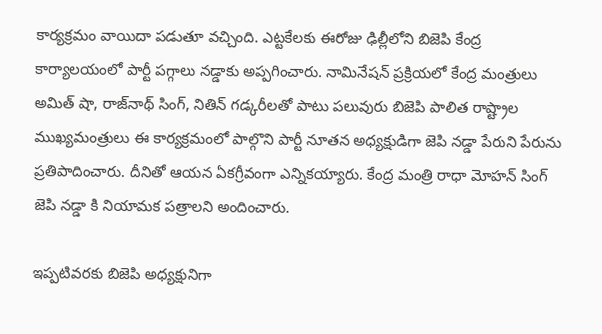కార్యక్రమం వాయిదా పడుతూ వచ్చింది. ఎట్టకేలకు ఈరోజు ఢిల్లీలోని బిజెపి కేంద్ర కార్యాలయంలో పార్టీ పగ్గాలు నడ్డాకు అప్పగించారు. నామినేషన్ ప్రక్రియలో కేంద్ర మంత్రులు అమిత్ షా, రాజ్‌నాథ్ సింగ్, నితిన్ గడ్కరీలతో పాటు పలువురు బిజెపి పాలిత రాష్ట్రాల ముఖ్యమంత్రులు ఈ కార్యక్రమంలో పాల్గొని పార్టీ నూతన అధ్యక్షుడిగా జెపి నడ్డా పేరుని పేరును ప్రతిపాదించారు. దీనితో ఆయన ఏకగ్రీవంగా ఎన్నికయ్యారు. కేంద్ర మంత్రి రాధా మోహన్ సింగ్ జెపి నడ్డా కి నియామక పత్రాలని అందించారు.

ఇప్పటివరకు బిజెపి అధ్యక్షునిగా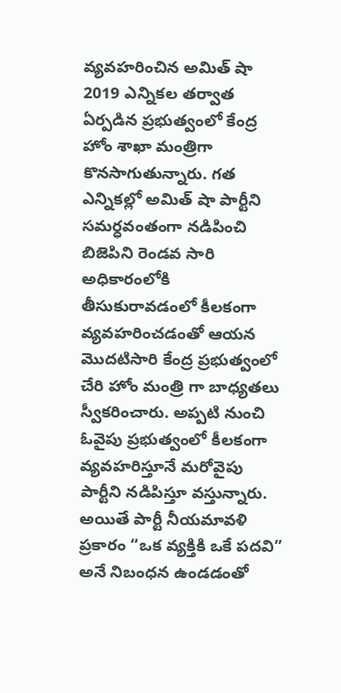వ్యవహరించిన అమిత్ షా 2019 ఎన్నికల తర్వాత ఏర్పడిన ప్రభుత్వంలో కేంద్ర హోం శాఖా మంత్రిగా కొనసాగుతున్నారు. గత ఎన్నికల్లో అమిత్ షా పార్టీని సమర్ధవంతంగా నడిపించి బిజెపిని రెండవ సారి అధికారంలోకి తీసుకురావడంలో కీలకంగా వ్యవహరించడంతో ఆయన మొదటిసారి కేంద్ర ప్రభుత్వంలో చేరి హోం మంత్రి గా బాధ్యతలు స్వీకరించారు. అప్పటి నుంచి ఓవైపు ప్రభుత్వంలో కీలకంగా వ్యవహరిస్తూనే మరోవైపు పార్టీని నడిపిస్తూ వస్తున్నారు. అయితే పార్టీ నీయమావళి ప్రకారం “ఒక వ్యక్తికి ఒకే పదవి” అనే నిబంధన ఉండడంతో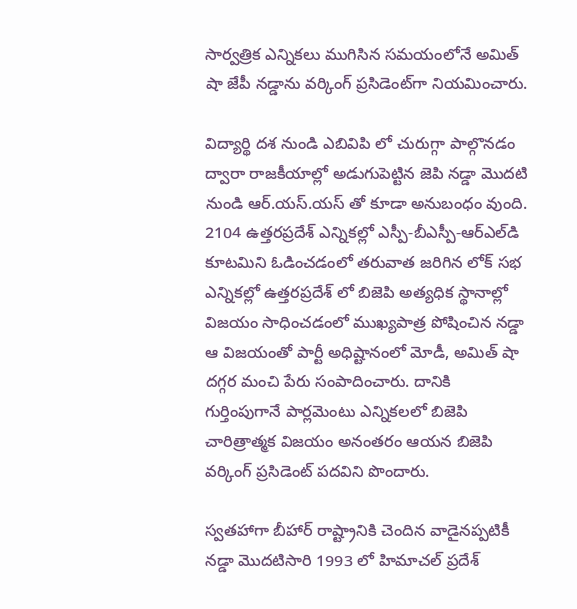సార్వత్రిక ఎన్నికలు ముగిసిన సమయంలోనే అమిత్ షా జేపీ నడ్డాను వర్కింగ్ ప్రసిడెంట్‌గా నియమించారు.

విద్యార్థి దశ నుండి ఎబివిపి లో చురుగ్గా పాల్గొనడం ద్వారా రాజకీయాల్లో అడుగుపెట్టిన జెపి నడ్డా మొదటి నుండి ఆర్.యస్.యస్ తో కూడా అనుబంధం వుంది. 2104 ఉత్తరప్రదేశ్ ఎన్నికల్లో ఎస్పీ-బీఎస్పీ-ఆర్‌ఎల్‌డి కూటమిని ఓడించడంలో తరువాత జరిగిన లోక్ సభ ఎన్నికల్లో ఉత్తరప్రదేశ్ లో బిజెపి అత్యధిక స్థానాల్లో విజయం సాధించడంలో ముఖ్యపాత్ర పోషించిన నడ్డా ఆ విజయంతో పార్టీ అధిష్టానంలో మోడీ, అమిత్ షా దగ్గర మంచి పేరు సంపాదించారు. దానికి గుర్తింపుగానే పార్లమెంటు ఎన్నికలలో బిజెపి చారిత్రాత్మక విజయం అనంతరం ఆయన బిజెపి వర్కింగ్ ప్రసిడెంట్ పదవిని పొందారు.

స్వతహాగా బీహార్ రాష్ట్రానికి చెందిన వాడైనప్పటికీ నడ్డా మొదటిసారి 1993 లో హిమాచల్ ప్రదేశ్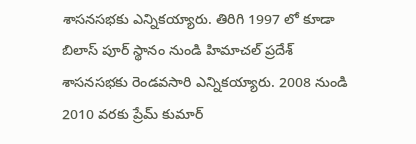శాసనసభకు ఎన్నికయ్యారు. తిరిగి 1997 లో కూడా బిలాస్ పూర్ స్థానం నుండి హిమాచల్ ప్రదేశ్ శాసనసభకు రెండవసారి ఎన్నికయ్యారు. 2008 నుండి 2010 వరకు ప్రేమ్ కుమార్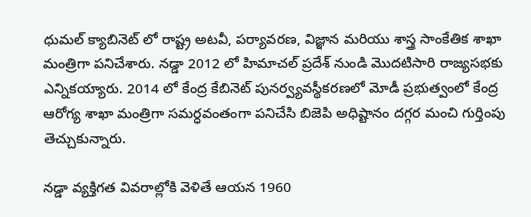ధుమల్ క్యాబినెట్ లో రాష్ట్ర అటవీ, పర్యావరణ, విజ్ఞాన మరియు శాస్త్ర సాంకేతిక శాఖా మంత్రిగా పనిచేశారు. నడ్డా 2012 లో హిమాచల్ ప్రదేశ్ నుండి మొదటిసారి రాజ్యసభకు ఎన్నికయ్యారు. 2014 లో కేంద్ర కేబినెట్ పునర్వ్యవస్థీకరణలో మోడీ ప్రభుత్వంలో కేంద్ర ఆరోగ్య శాఖా మంత్రిగా సమర్ధవంతంగా పనిచేసి బిజెపి అధిష్టానం దగ్గర మంచి గుర్తింపు తెచ్చుకున్నారు.

నడ్డా వ్యక్తిగత వివరాల్లోకి వెళితే ఆయన 1960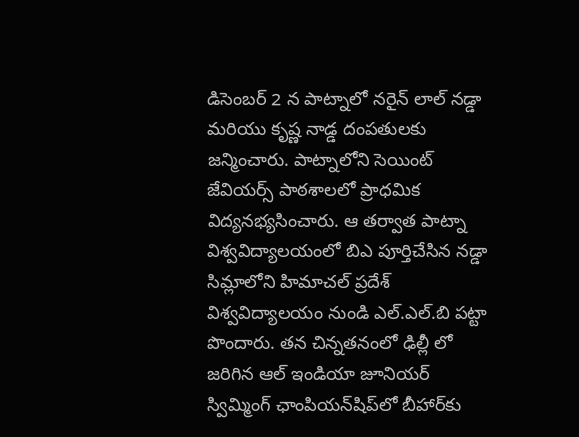డిసెంబర్ 2 న పాట్నాలో నరైన్ లాల్ నడ్డా మరియు కృష్ణ నాడ్డ దంపతులకు జన్మించారు. పాట్నాలోని సెయింట్ జేవియర్స్ పాఠశాలలో ప్రాధమిక విద్యనభ్యసించారు. ఆ తర్వాత పాట్నా విశ్వవిద్యాలయంలో బిఎ పూర్తిచేసిన నడ్డా సిమ్లాలోని హిమాచల్ ప్రదేశ్ విశ్వవిద్యాలయం నుండి ఎల్.ఎల్.బి పట్టా పొందారు. తన చిన్నతనంలో ఢిల్లీ లో జరిగిన ఆల్ ఇండియా జూనియర్ స్విమ్మింగ్ ఛాంపియన్‌షిప్‌లో బీహార్‌కు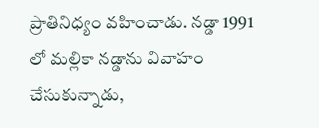ప్రాతినిధ్యం వహించాడు. నడ్డా 1991 లో మల్లికా నడ్డాను వివాహం చేసుకున్నాడు,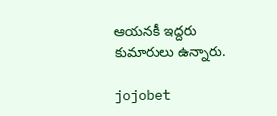ఆయనకీ ఇద్దరు కుమారులు ఉన్నారు.

jojobet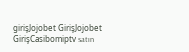girişJojobet GirişJojobet GirişCasibomiptv satın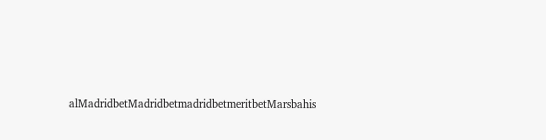alMadridbetMadridbetmadridbetmeritbetMarsbahis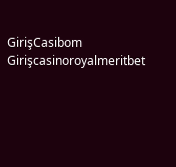GirişCasibom Girişcasinoroyalmeritbet